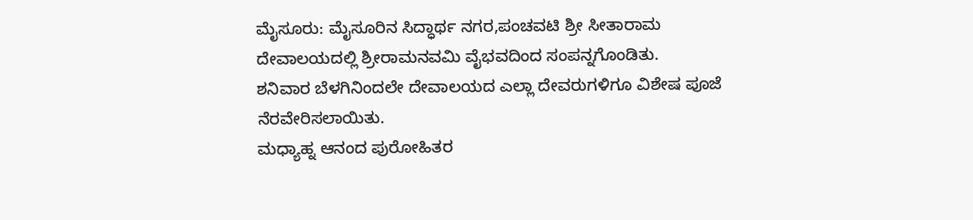ಮೈಸೂರು: ಮೈಸೂರಿನ ಸಿದ್ಧಾರ್ಥ ನಗರ,ಪಂಚವಟಿ ಶ್ರೀ ಸೀತಾರಾಮ ದೇವಾಲಯದಲ್ಲಿ ಶ್ರೀರಾಮನವಮಿ ವೈಭವದಿಂದ ಸಂಪನ್ನಗೊಂಡಿತು.
ಶನಿವಾರ ಬೆಳಗಿನಿಂದಲೇ ದೇವಾಲಯದ ಎಲ್ಲಾ ದೇವರುಗಳಿಗೂ ವಿಶೇಷ ಪೂಜೆ ನೆರವೇರಿಸಲಾಯಿತು.
ಮಧ್ಯಾಹ್ನ ಆನಂದ ಪುರೋಹಿತರ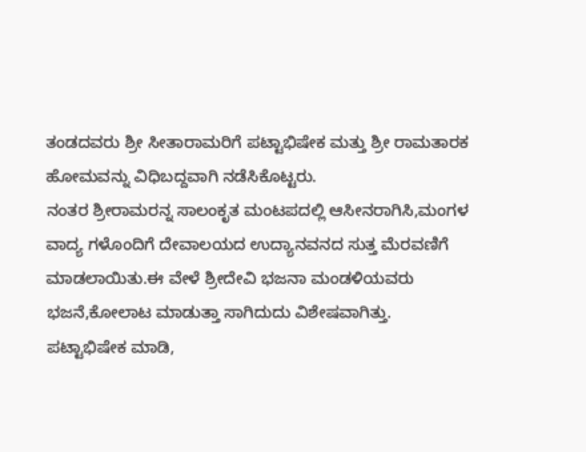ತಂಡದವರು ಶ್ರೀ ಸೀತಾರಾಮರಿಗೆ ಪಟ್ಟಾಭಿಷೇಕ ಮತ್ತು ಶ್ರೀ ರಾಮತಾರಕ ಹೋಮವನ್ನು ವಿಧಿಬದ್ದವಾಗಿ ನಡೆಸಿಕೊಟ್ಟರು.
ನಂತರ ಶ್ರೀರಾಮರನ್ನ ಸಾಲಂಕೃತ ಮಂಟಪದಲ್ಲಿ ಆಸೀನರಾಗಿಸಿ,ಮಂಗಳ ವಾದ್ಯ ಗಳೊಂದಿಗೆ ದೇವಾಲಯದ ಉದ್ಯಾನವನದ ಸುತ್ತ ಮೆರವಣಿಗೆ ಮಾಡಲಾಯಿತು.ಈ ವೇಳೆ ಶ್ರೀದೇವಿ ಭಜನಾ ಮಂಡಳಿಯವರು ಭಜನೆ,ಕೋಲಾಟ ಮಾಡುತ್ತಾ ಸಾಗಿದುದು ವಿಶೇಷವಾಗಿತ್ತು.
ಪಟ್ಟಾಭಿಷೇಕ ಮಾಡಿ,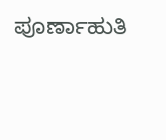ಪೂರ್ಣಾಹುತಿ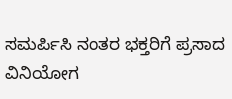ಸಮರ್ಪಿಸಿ ನಂತರ ಭಕ್ತರಿಗೆ ಪ್ರಸಾದ ವಿನಿಯೋಗ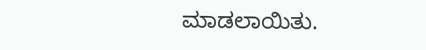ಮಾಡಲಾಯಿತು.